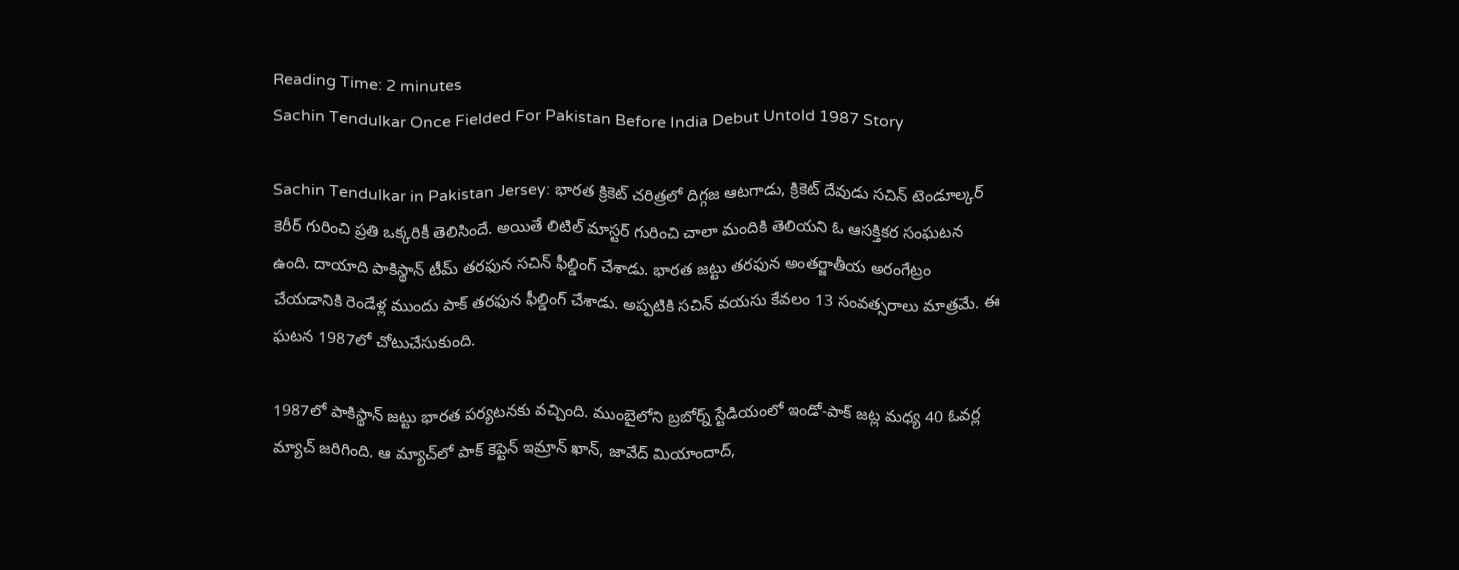Reading Time: 2 minutes
Sachin Tendulkar Once Fielded For Pakistan Before India Debut Untold 1987 Story

Sachin Tendulkar in Pakistan Jersey: భారత క్రికెట్ చరిత్రలో దిగ్గజ ఆటగాడు, క్రికెట్ దేవుడు సచిన్ టెండూల్కర్ కెరీర్‌ గురించి ప్రతి ఒక్కరికీ తెలిసిందే. అయితే లిటిల్ మాస్టర్ గురించి చాలా మందికి తెలియని ఓ ఆసక్తికర సంఘటన ఉంది. దాయాది పాకిస్థాన్ టీమ్ తరఫున సచిన్ ఫీల్డింగ్ చేశాడు. భారత జట్టు తరఫున అంతర్జాతీయ అరంగేట్రం చేయడానికి రెండేళ్ల ముందు పాక్ తరఫున ఫీల్డింగ్ చేశాడు. అప్పటికి సచిన్ వయసు కేవలం 13 సంవత్సరాలు మాత్రమే. ఈ ఘటన 1987లో చోటుచేసుకుంది.

1987లో పాకిస్థాన్ జట్టు భారత పర్యటనకు వచ్చింది. ముంబైలోని బ్రబోర్న్ స్టేడియంలో ఇండో-పాక్ జట్ల మధ్య 40 ఓవర్ల మ్యాచ్‌ జరిగింది. ఆ మ్యాచ్‌లో పాక్ కెప్టెన్ ఇమ్రాన్ ఖాన్, జావేద్ మియాందాద్,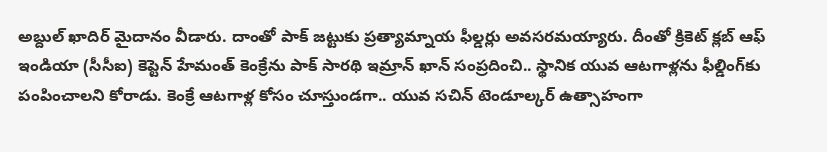అబ్దుల్ ఖాదిర్ మైదానం వీడారు. దాంతో పాక్ జట్టుకు ప్రత్యామ్నాయ ఫీల్డర్లు అవసరమయ్యారు. దీంతో క్రికెట్ క్లబ్ ఆఫ్ ఇండియా (సీసీఐ) కెప్టెన్ హేమంత్ కెంక్రేను పాక్ సారథి ఇమ్రాన్ ఖాన్ సంప్రదించి.. స్థానిక యువ ఆటగాళ్లను ఫీల్డింగ్‌కు పంపించాలని కోరాడు. కెంక్రే ఆటగాళ్ల కోసం చూస్తుండగా.. యువ సచిన్ టెండూల్కర్ ఉత్సాహంగా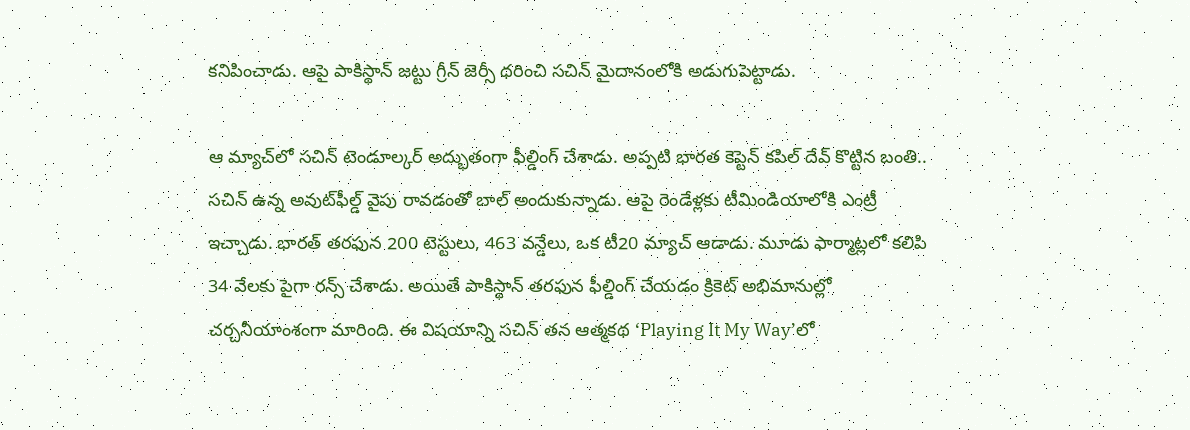కనిపించాడు. ఆపై పాకిస్థాన్ జట్టు గ్రీన్ జెర్సీ ధరించి సచిన్ మైదానంలోకి అడుగుపెట్టాడు.

ఆ మ్యాచ్‌లో సచిన్‌ టెండూల్కర్‌ అద్భుతంగా ఫీల్డింగ్ చేశాడు. అప్పటి భారత కెప్టెన్ కపిల్ దేవ్ కొట్టిన బంతి.. సచిన్ ఉన్న అవుట్‌ఫీల్డ్ వైపు రావడంతో బాల్ అందుకున్నాడు. ఆపై రెండేళ్లకు టీమిండియాలోకి ఎంట్రీ ఇచ్చాడు. భారత్ తరఫున 200 టెస్టులు, 463 వన్డేలు, ఒక టీ20 మ్యాచ్ ఆడాడు. మూడు ఫార్మాట్లలో కలిపి 34 వేలకు పైగా రన్స్ చేశాడు. అయితే పాకిస్థాన్ తరఫున ఫీల్డింగ్ చేయడం క్రికెట్ అభిమానుల్లో చర్చనీయాంశంగా మారింది. ఈ విషయాన్ని సచిన్ తన ఆత్మకథ ‘Playing It My Way’లో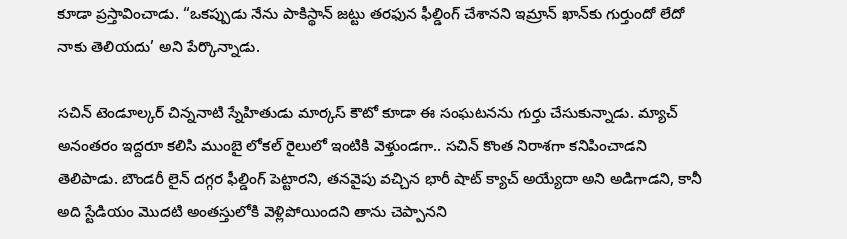కూడా ప్రస్తావించాడు. “ఒకప్పుడు నేను పాకిస్థాన్ జట్టు తరఫున ఫీల్డింగ్ చేశానని ఇమ్రాన్ ఖాన్‌కు గుర్తుందో లేదో నాకు తెలియదు’ అని పేర్కొన్నాడు.

సచిన్ టెండూల్కర్ చిన్ననాటి స్నేహితుడు మార్కస్ కౌటో కూడా ఈ సంఘటనను గుర్తు చేసుకున్నాడు. మ్యాచ్ అనంతరం ఇద్దరూ కలిసి ముంబై లోకల్ రైలులో ఇంటికి వెళ్తుండగా.. సచిన్ కొంత నిరాశగా కనిపించాడని తెలిపాడు. బౌండరీ లైన్ దగ్గర ఫీల్డింగ్ పెట్టారని, తనవైపు వచ్చిన భారీ షాట్ క్యాచ్ అయ్యేదా అని అడిగాడని, కానీ అది స్టేడియం మొదటి అంతస్తులోకి వెళ్లిపోయిందని తాను చెప్పానని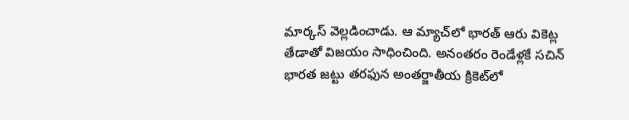మార్కస్ వెల్లడించాడు. ఆ మ్యాచ్‌లో భారత్ ఆరు వికెట్ల తేడాతో విజయం సాధించింది. అనంతరం రెండేళ్లకే సచిన్ భారత జట్టు తరఫున అంతర్జాతీయ క్రికెట్‌లో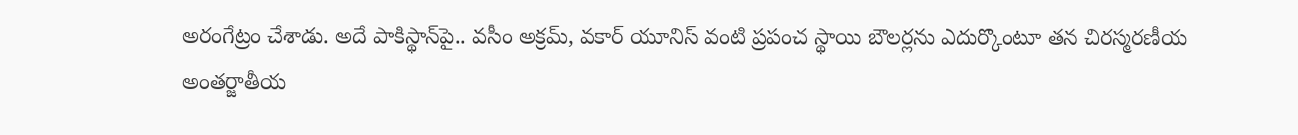అరంగేట్రం చేశాడు. అదే పాకిస్థాన్‌పై.. వసీం అక్రమ్, వకార్ యూనిస్ వంటి ప్రపంచ స్థాయి బౌలర్లను ఎదుర్కొంటూ తన చిరస్మరణీయ అంతర్జాతీయ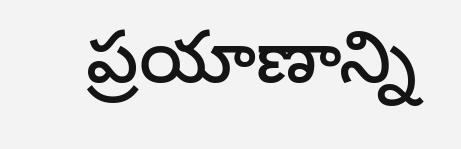ప్రయాణాన్ని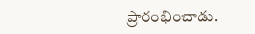ప్రారంభించాడు.